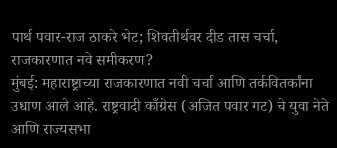पार्थ पवार-राज ठाकरे भेट; शिवतीर्थवर दीड तास चर्चा, राजकारणात नवे समीकरण?
मुंबई: महाराष्ट्राच्या राजकारणात नवी चर्चा आणि तर्कवितर्कांना उधाण आले आहे. राष्ट्रवादी काँग्रेस (अजित पवार गट) चे युवा नेते आणि राज्यसभा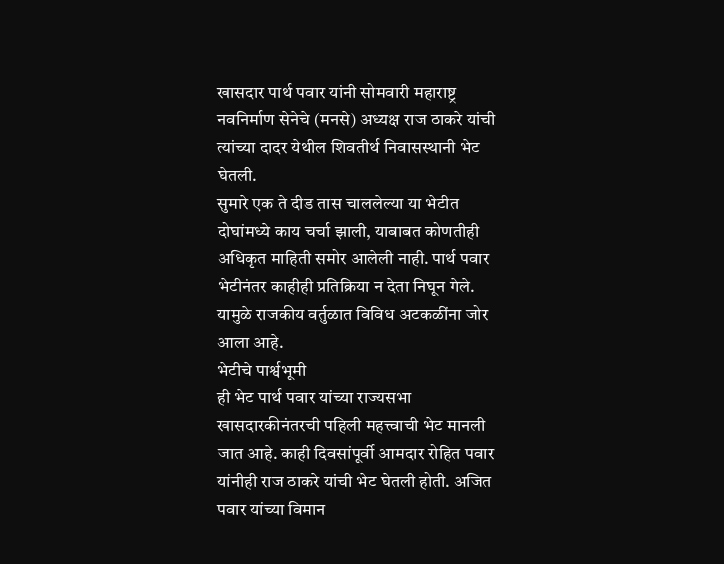खासदार पार्थ पवार यांनी सोमवारी महाराष्ट्र नवनिर्माण सेनेचे (मनसे) अध्यक्ष राज ठाकरे यांची त्यांच्या दादर येथील शिवतीर्थ निवासस्थानी भेट घेतली.
सुमारे एक ते दीड तास चाललेल्या या भेटीत दोघांमध्ये काय चर्चा झाली, याबाबत कोणतीही अधिकृत माहिती समोर आलेली नाही. पार्थ पवार भेटीनंतर काहीही प्रतिक्रिया न देता निघून गेले. यामुळे राजकीय वर्तुळात विविध अटकळींना जोर आला आहे.
भेटीचे पार्श्वभूमी
ही भेट पार्थ पवार यांच्या राज्यसभा खासदारकीनंतरची पहिली महत्त्वाची भेट मानली जात आहे. काही दिवसांपूर्वी आमदार रोहित पवार यांनीही राज ठाकरे यांची भेट घेतली होती. अजित पवार यांच्या विमान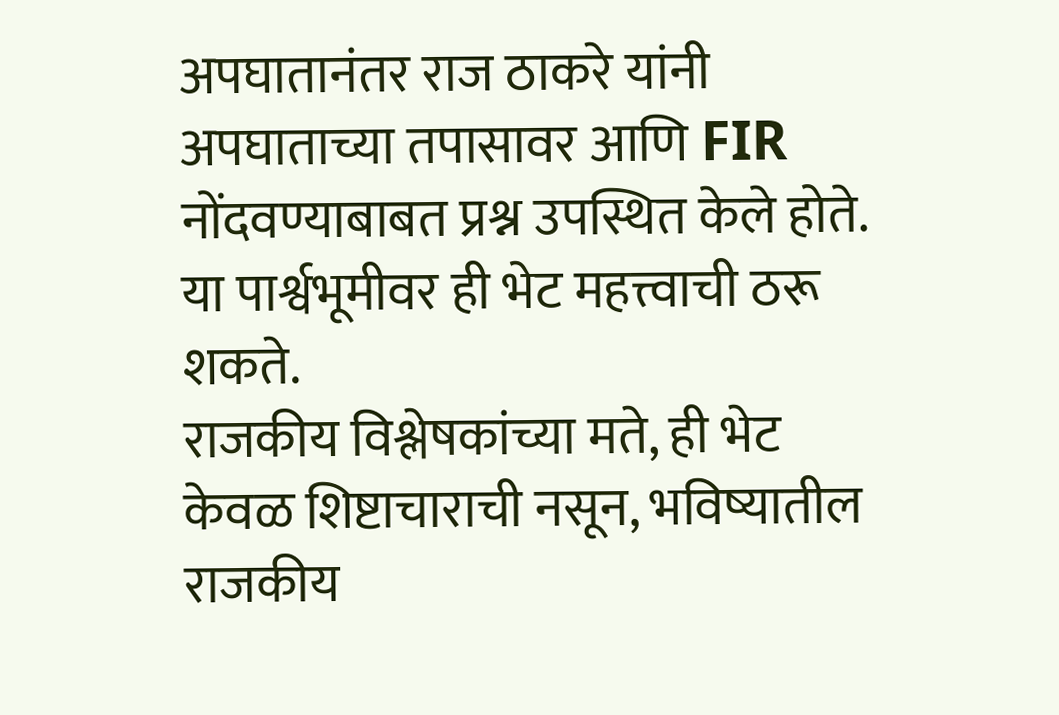अपघातानंतर राज ठाकरे यांनी अपघाताच्या तपासावर आणि FIR नोंदवण्याबाबत प्रश्न उपस्थित केले होते. या पार्श्वभूमीवर ही भेट महत्त्वाची ठरू शकते.
राजकीय विश्लेषकांच्या मते, ही भेट केवळ शिष्टाचाराची नसून, भविष्यातील राजकीय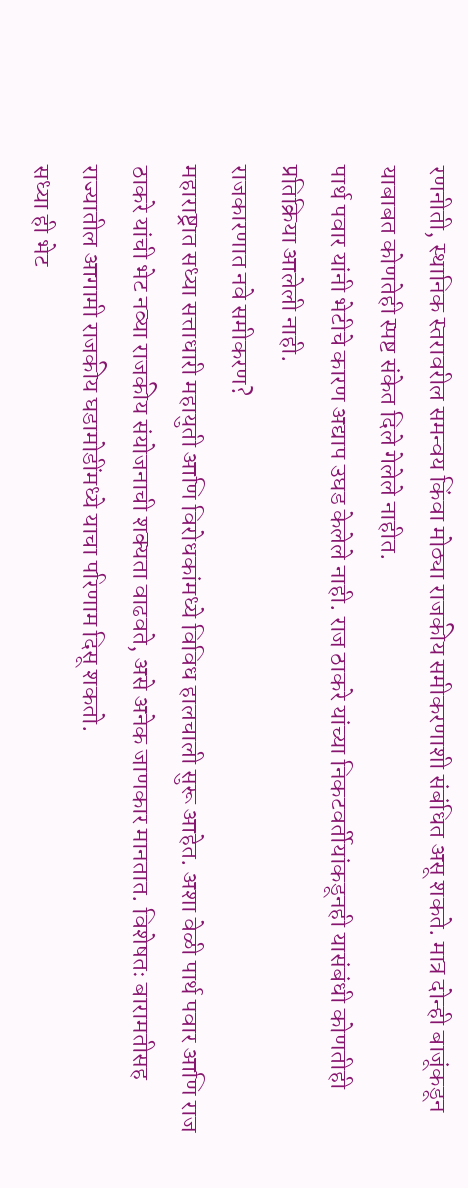रणनीती, स्थानिक स्तरावरील समन्वय किंवा मोठ्या राजकीय समीकरणाशी संबंधित असू शकते. मात्र दोन्ही बाजूंकडून याबाबत कोणतेही स्पष्ट संकेत दिले गेलेले नाहीत.
पार्थ पवार यांनी भेटीचे कारण अद्याप उघड केलेले नाही. राज ठाकरे यांच्या निकटवर्तीयांकडूनही यासंबंधी कोणतीही प्रतिक्रिया आलेली नाही.
राजकारणात नवे समीकरण?
महाराष्ट्रात सध्या सत्ताधारी महायुती आणि विरोधकांमध्ये विविध हालचाली सुरू आहेत. अशा वेळी पार्थ पवार आणि राज ठाकरे यांची भेट नव्या राजकीय संयोजनाची शक्यता वाढवते, असे अनेक जाणकार मानतात. विशेषतः बारामतीसह राज्यातील आगामी राजकीय घडामोडींमध्ये याचा परिणाम दिसू शकतो.
सध्या ही भेट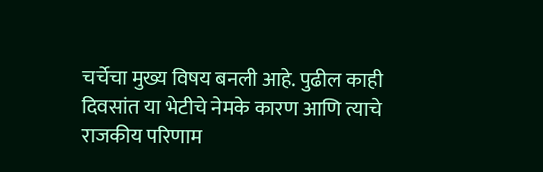चर्चेचा मुख्य विषय बनली आहे. पुढील काही दिवसांत या भेटीचे नेमके कारण आणि त्याचे राजकीय परिणाम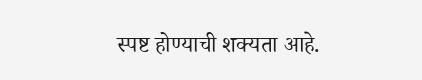स्पष्ट होण्याची शक्यता आहे.